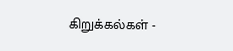கிறுக்கல்கள் -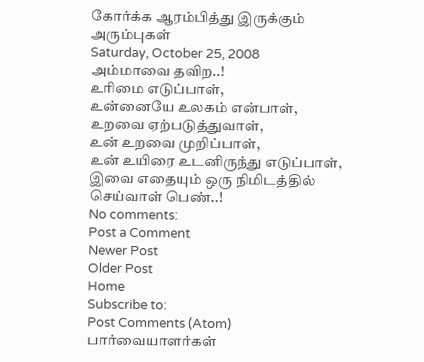கோர்க்க ஆரம்பித்து இருக்கும் அரும்புகள்
Saturday, October 25, 2008
அம்மாவை தவிற..!
உரிமை எடுப்பாள்,
உன்னையே உலகம் என்பாள்,
உறவை ஏற்படுத்துவாள்,
உன் உறவை முறிப்பாள்,
உன் உயிரை உடனிருந்து எடுப்பாள்,
இவை எதையும் ஒரு நிமிடத்தில் செய்வாள் பெண்..!
No comments:
Post a Comment
Newer Post
Older Post
Home
Subscribe to:
Post Comments (Atom)
பார்வையாளர்கள்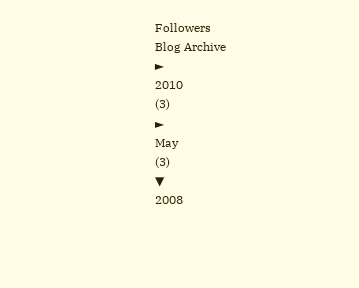Followers
Blog Archive
►
2010
(3)
►
May
(3)
▼
2008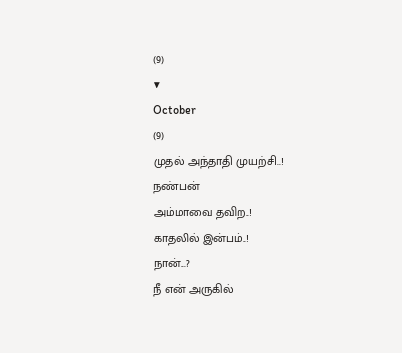(9)
▼
October
(9)
முதல் அந்தாதி முயற்சி..!
நண்பன்
அம்மாவை தவிற..!
காதலில் இன்பம்..!
நான்...?
நீ என் அருகில்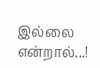இல்லை என்றால்...!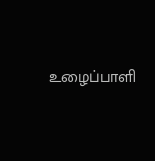உழைப்பாளி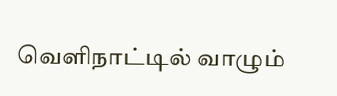வெளிநாட்டில் வாழும்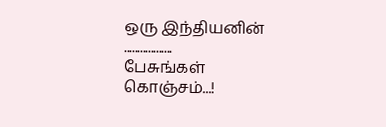ஒரு இந்தியனின் ..................
பேசுங்கள் கொஞ்சம்...!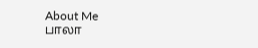About Me
பாலா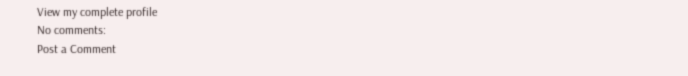View my complete profile
No comments:
Post a Comment